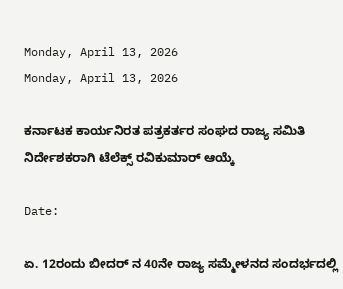Monday, April 13, 2026
Monday, April 13, 2026

ಕರ್ನಾಟಕ ಕಾರ್ಯನಿರತ ಪತ್ರಕರ್ತರ ಸಂಘದ ರಾಜ್ಯ ಸಮಿತಿ ನಿರ್ದೇಶಕರಾಗಿ ಟೆಲೆಕ್ಸ್ ರವಿಕುಮಾರ್ ಆಯ್ಕೆ

Date:

ಏ. 12ರಂದು ಬೀದರ್ ನ 40ನೇ ರಾಜ್ಯ ಸಮ್ಮೇಳನದ ಸಂದರ್ಭದಲ್ಲಿ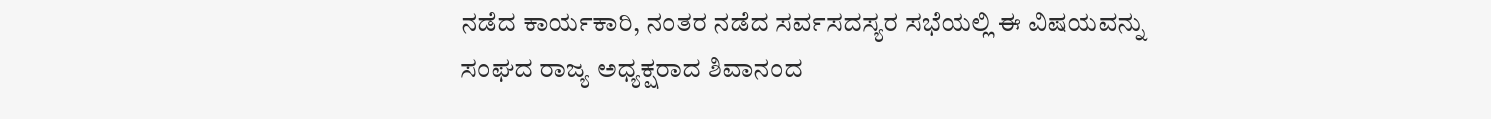ನಡೆದ ಕಾರ್ಯಕಾರಿ, ನಂತರ ನಡೆದ ಸರ್ವಸದಸ್ಯರ ಸಭೆಯಲ್ಲಿ ಈ ವಿಷಯವನ್ನು ಸಂಘದ ರಾಜ್ಯ ಅಧ್ಯಕ್ಷರಾದ ಶಿವಾನಂದ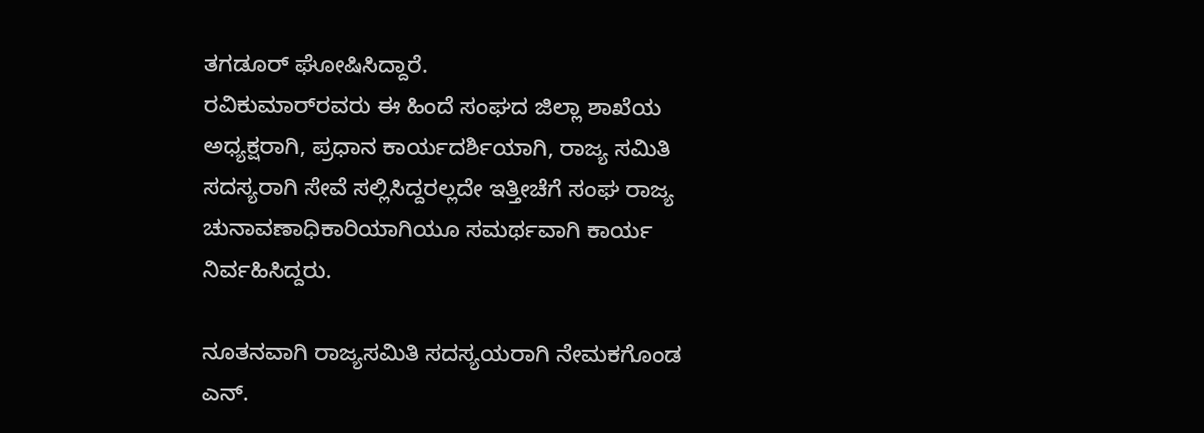ತಗಡೂರ್ ಘೋಷಿಸಿದ್ದಾರೆ.
ರವಿಕುಮಾರ್‌ರವರು ಈ ಹಿಂದೆ ಸಂಘದ ಜಿಲ್ಲಾ ಶಾಖೆಯ ಅಧ್ಯಕ್ಷರಾಗಿ, ಪ್ರಧಾನ ಕಾರ್ಯದರ್ಶಿಯಾಗಿ, ರಾಜ್ಯ ಸಮಿತಿ ಸದಸ್ಯರಾಗಿ ಸೇವೆ ಸಲ್ಲಿಸಿದ್ದರಲ್ಲದೇ ಇತ್ತೀಚೆಗೆ ಸಂಘ ರಾಜ್ಯ ಚುನಾವಣಾಧಿಕಾರಿಯಾಗಿಯೂ ಸಮರ್ಥವಾಗಿ ಕಾರ್ಯ ನಿರ್ವಹಿಸಿದ್ದರು.

ನೂತನವಾಗಿ ರಾಜ್ಯಸಮಿತಿ ಸದಸ್ಯಯರಾಗಿ ನೇಮಕಗೊಂಡ ಎನ್.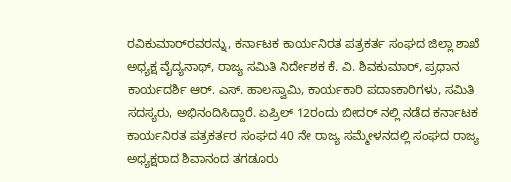ರವಿಕುಮಾರ್‌ರವರನ್ನು, ಕರ್ನಾಟಕ ಕಾರ್ಯನಿರತ ಪತ್ರಕರ್ತ ಸಂಘದ ಜಿಲ್ಲಾ ಶಾಖೆ ಅಧ್ಯಕ್ಷ ವೈದ್ಯನಾಥ್, ರಾಜ್ಯ ಸಮಿತಿ ನಿರ್ದೇಶಕ ಕೆ. ವಿ. ಶಿವಕುಮಾರ್, ಪ್ರಧಾನ ಕಾರ್ಯದರ್ಶಿ ಆರ್. ಎಸ್. ಹಾಲಸ್ವಾಮಿ, ಕಾರ್ಯಕಾರಿ ಪದಾಽಕಾರಿಗಳು, ಸಮಿತಿ ಸದಸ್ಯರು, ಅಭಿನಂದಿಸಿದ್ದಾರೆ. ಏಪ್ರಿಲ್ 12ರಂದು ಬೀದರ್ ನಲ್ಲಿ ನಡೆದ ಕರ್ನಾಟಕ ಕಾರ್ಯನಿರತ ಪತ್ರಕರ್ತರ ಸಂಘದ 40 ನೇ ರಾಜ್ಯ ಸಮ್ಮೇಳನದಲ್ಲಿ ಸಂಘದ ರಾಜ್ಯ ಅಧ್ಯಕ್ಷರಾದ ಶಿವಾನಂದ ತಗಡೂರು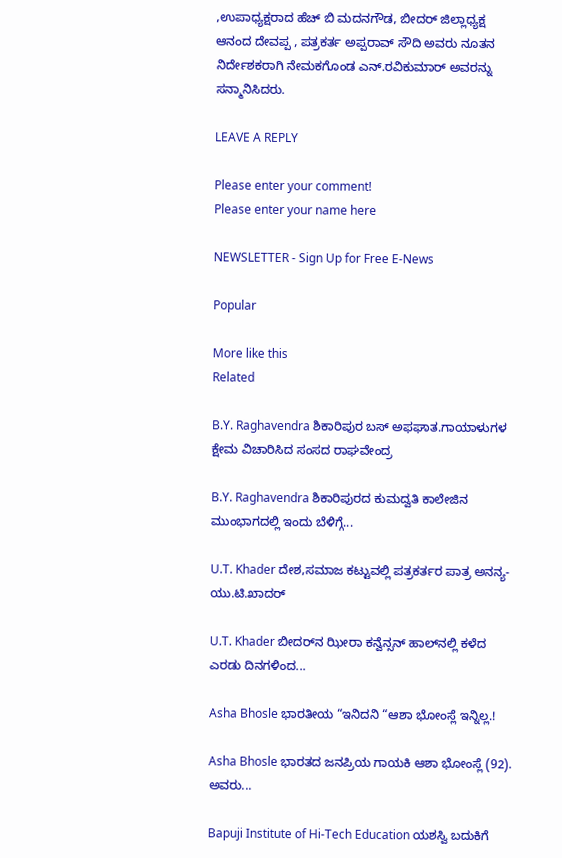,ಉಪಾಧ್ಯಕ್ಷರಾದ ಹೆಚ್ ಬಿ ಮದನಗೌಡ, ಬೀದರ್ ಜಿಲ್ಲಾಧ್ಯಕ್ಷ ಆನಂದ ದೇವಪ್ಪ , ಪತ್ರಕರ್ತ ಅಪ್ಪರಾವ್ ಸೌದಿ ಅವರು ನೂತನ ನಿರ್ದೇಶಕರಾಗಿ ನೇಮಕಗೊಂಡ ಎನ್.ರವಿಕುಮಾರ್ ಅವರನ್ನು ಸನ್ಮಾನಿಸಿದರು.

LEAVE A REPLY

Please enter your comment!
Please enter your name here

NEWSLETTER - Sign Up for Free E-News

Popular

More like this
Related

B.Y. Raghavendra ಶಿಕಾರಿಪುರ ಬಸ್ ಅಫಘಾತ.ಗಾಯಾಳುಗಳ ಕ್ಷೇಮ ವಿಚಾರಿಸಿದ ಸಂಸದ ರಾಘವೇಂದ್ರ

B.Y. Raghavendra ಶಿಕಾರಿಪುರದ ಕುಮದ್ವತಿ ಕಾಲೇಜಿನ ಮುಂಭಾಗದಲ್ಲಿ ಇಂದು ಬೆಳಿಗ್ಗೆ...

U.T. Khader ದೇಶ,ಸಮಾಜ ಕಟ್ಟುವಲ್ಲಿ ಪತ್ರಕರ್ತರ ಪಾತ್ರ ಅನನ್ಯ-ಯು‌.ಟಿ‌.ಖಾದರ್

U.T. Khader ಬೀದರ್‌ನ ಝೀರಾ ಕನ್ವೆನ್ಸನ್ ಹಾಲ್‌ನಲ್ಲಿ ಕಳೆದ ಎರಡು ದಿನಗಳಿಂದ...

Asha Bhosle ಭಾರತೀಯ‌ “ಇನಿದನಿ “ಆಶಾ ಭೋಂಸ್ಲೆ ಇನ್ನಿಲ್ಲ.!

Asha Bhosle ಭಾರತದ ಜನಪ್ರಿಯ ಗಾಯಕಿ ಆಶಾ ಭೋಂಸ್ಲೆ (92). ಅವರು...

Bapuji Institute of Hi-Tech Education ಯಶಸ್ವಿ ಬದುಕಿಗೆ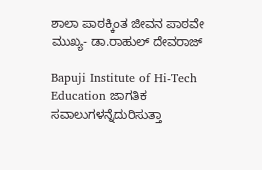ಶಾಲಾ ಪಾಠಕ್ಕಿಂತ ಜೀವನ ಪಾಠವೇ ಮುಖ್ಯ- ಡಾ.ರಾಹುಲ್ ದೇವರಾಜ್

Bapuji Institute of Hi-Tech Education ಜಾಗತಿಕ ಸವಾಲುಗಳನ್ನೆದುರಿಸುತ್ತಾ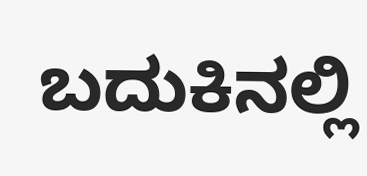ಬದುಕಿನಲ್ಲಿ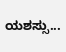ಯಶಸ್ಸು...